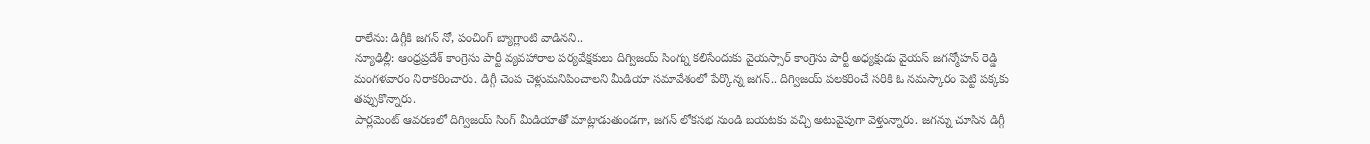రాలేను: డిగ్గీకి జగన్ నో, పంచింగ్ బ్యాగ్లాంటి వాడినని..
న్యూఢిల్లీ: ఆంధ్రప్రదేశ్ కాంగ్రెసు పార్టీ వ్యవహారాల పర్యవేక్షకులు దిగ్విజయ్ సింగ్ను కలిసేందుకు వైయస్సార్ కాంగ్రెసు పార్టీ అధ్యక్షుడు వైయస్ జగన్మోహన్ రెడ్డి మంగళవారం నిరాకరించారు. డిగ్గీ చెంప చెళ్లుమనిపించాలని మీడియా సమావేశంలో పేర్కొన్న జగన్.. దిగ్విజయ్ పలకరించే సరికి ఓ నమస్కారం పెట్టి పక్కకు తప్పుకొన్నారు.
పార్లమెంట్ ఆవరణలో దిగ్విజయ్ సింగ్ మీడియాతో మాట్లాడుతుండగా, జగన్ లోకసభ నుండి బయటకు వచ్చి అటువైపుగా వెళ్తున్నారు. జగన్ను చూసిన డిగ్గీ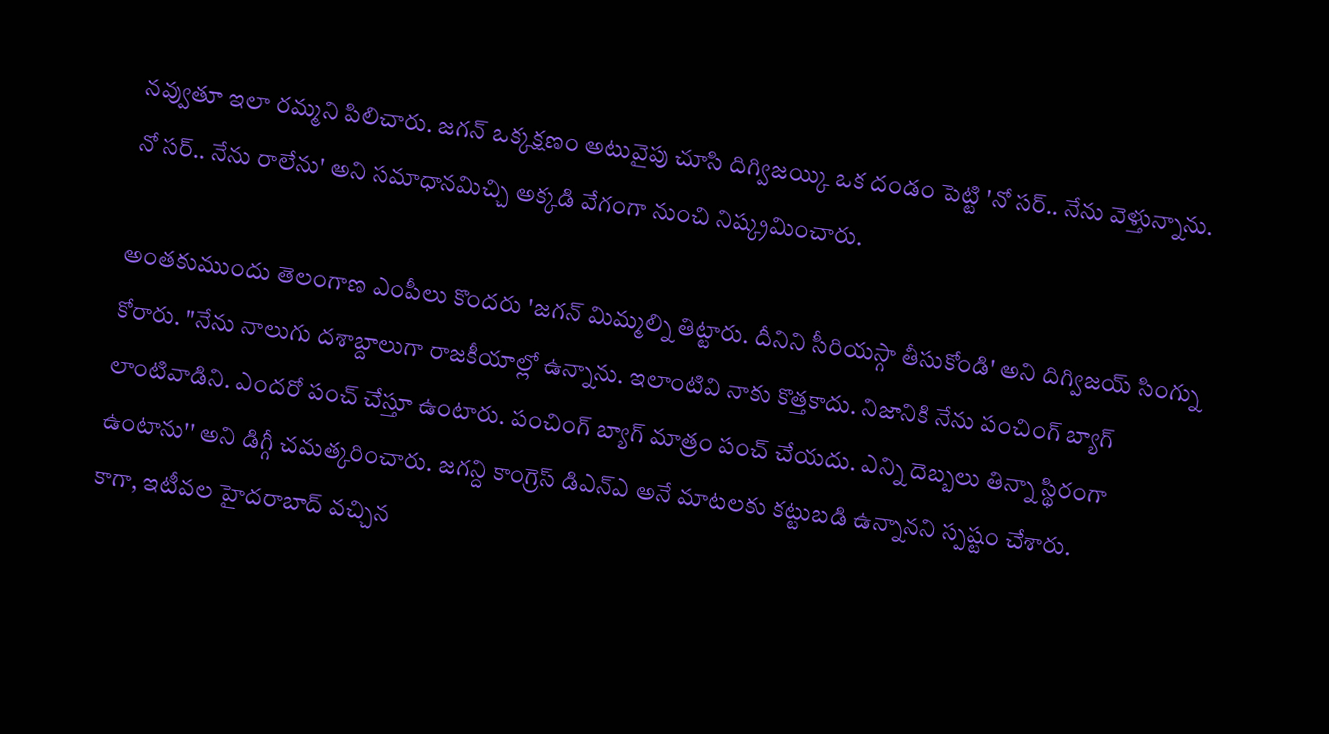నవ్వుతూ ఇలా రమ్మని పిలిచారు. జగన్ ఒక్కక్షణం అటువైపు చూసి దిగ్విజయ్కి ఒక దండం పెట్టి 'నో సర్.. నేను వెళ్తున్నాను. నో సర్.. నేను రాలేను' అని సమాధానమిచ్చి అక్కడి వేగంగా నుంచి నిష్క్రమించారు.

అంతకుముందు తెలంగాణ ఎంపీలు కొందరు 'జగన్ మిమ్మల్ని తిట్టారు. దీనిని సీరియస్గా తీసుకోండి' అని దిగ్విజయ్ సింగ్ను కోరారు. "నేను నాలుగు దశాబ్దాలుగా రాజకీయాల్లో ఉన్నాను. ఇలాంటివి నాకు కొత్తకాదు. నిజానికి నేను పంచింగ్ బ్యాగ్ లాంటివాడిని. ఎందరో పంచ్ చేస్తూ ఉంటారు. పంచింగ్ బ్యాగ్ మాత్రం పంచ్ చేయదు. ఎన్ని దెబ్బలు తిన్నా స్థిరంగా ఉంటాను'' అని డిగ్గీ చమత్కరించారు. జగన్ది కాంగ్రెస్ డిఎన్ఎ అనే మాటలకు కట్టుబడి ఉన్నానని స్పష్టం చేశారు.
కాగా, ఇటీవల హైదరాబాద్ వచ్చిన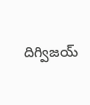దిగ్విజయ్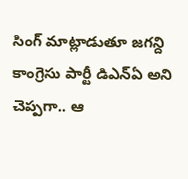సింగ్ మాట్లాడుతూ జగన్ది కాంగ్రెసు పార్టీ డిఎన్ఏ అని చెప్పగా.. ఆ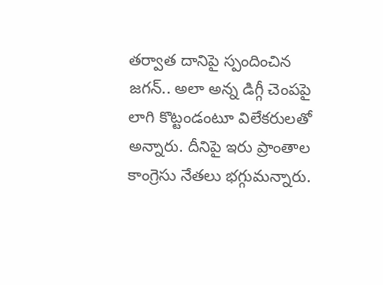తర్వాత దానిపై స్పందించిన జగన్.. అలా అన్న డిగ్గీ చెంపపై లాగి కొట్టండంటూ విలేకరులతో అన్నారు. దీనిపై ఇరు ప్రాంతాల కాంగ్రెసు నేతలు భగ్గుమన్నారు.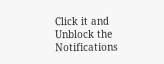Click it and Unblock the Notifications